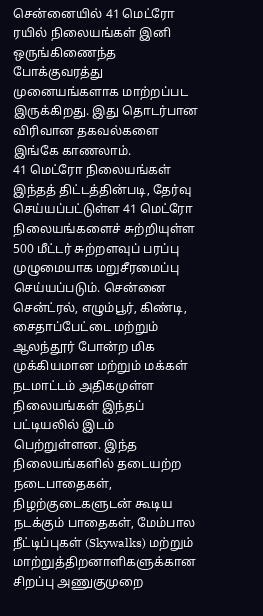சென்னையில் 41 மெட்ரோ ரயில் நிலையங்கள் இனி ஒருங்கிணைந்த போக்குவரத்து முனையங்களாக மாற்றப்பட இருக்கிறது. இது தொடர்பான விரிவான தகவல்களை இங்கே காணலாம்.
41 மெட்ரோ நிலையங்கள்
இந்தத் திட்டத்தின்படி, தேர்வு செய்யப்பட்டுள்ள 41 மெட்ரோ நிலையங்களைச் சுற்றியுள்ள 500 மீட்டர் சுற்றளவுப் பரப்பு முழுமையாக மறுசீரமைப்பு செய்யப்படும். சென்னை சென்ட்ரல், எழும்பூர், கிண்டி, சைதாப்பேட்டை மற்றும் ஆலந்தூர் போன்ற மிக முக்கியமான மற்றும் மக்கள் நடமாட்டம் அதிகமுள்ள நிலையங்கள் இந்தப் பட்டியலில் இடம் பெற்றுள்ளன. இந்த நிலையங்களில் தடையற்ற நடைபாதைகள், நிழற்குடைகளுடன் கூடிய நடக்கும் பாதைகள், மேம்பால நீட்டிப்புகள் (Skywalks) மற்றும் மாற்றுத்திறனாளிகளுக்கான சிறப்பு அணுகுமுறை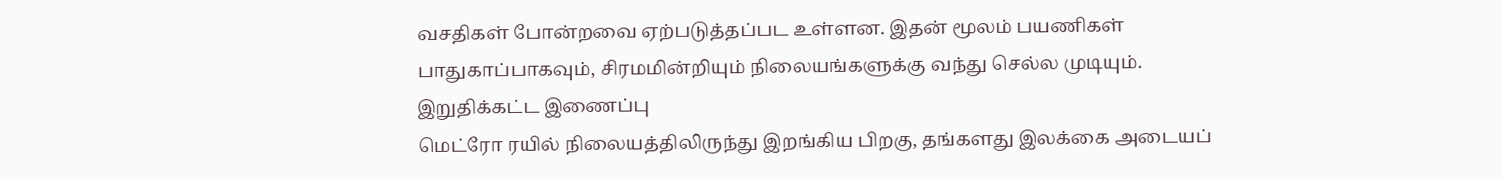வசதிகள் போன்றவை ஏற்படுத்தப்பட உள்ளன. இதன் மூலம் பயணிகள் பாதுகாப்பாகவும், சிரமமின்றியும் நிலையங்களுக்கு வந்து செல்ல முடியும்.
இறுதிக்கட்ட இணைப்பு
மெட்ரோ ரயில் நிலையத்திலிருந்து இறங்கிய பிறகு, தங்களது இலக்கை அடையப்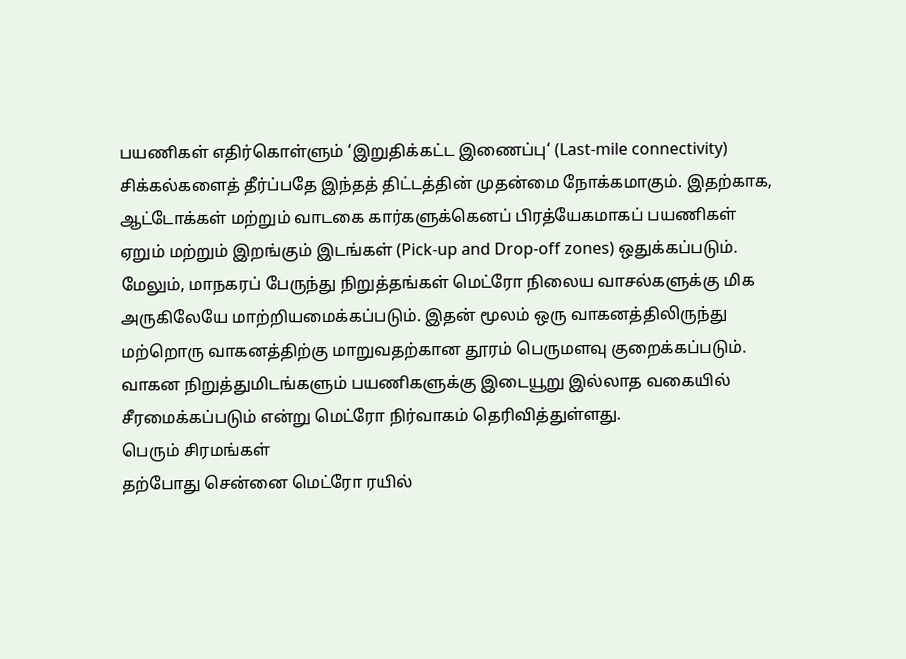பயணிகள் எதிர்கொள்ளும் ‘இறுதிக்கட்ட இணைப்பு‘ (Last-mile connectivity) சிக்கல்களைத் தீர்ப்பதே இந்தத் திட்டத்தின் முதன்மை நோக்கமாகும். இதற்காக, ஆட்டோக்கள் மற்றும் வாடகை கார்களுக்கெனப் பிரத்யேகமாகப் பயணிகள் ஏறும் மற்றும் இறங்கும் இடங்கள் (Pick-up and Drop-off zones) ஒதுக்கப்படும். மேலும், மாநகரப் பேருந்து நிறுத்தங்கள் மெட்ரோ நிலைய வாசல்களுக்கு மிக அருகிலேயே மாற்றியமைக்கப்படும். இதன் மூலம் ஒரு வாகனத்திலிருந்து மற்றொரு வாகனத்திற்கு மாறுவதற்கான தூரம் பெருமளவு குறைக்கப்படும். வாகன நிறுத்துமிடங்களும் பயணிகளுக்கு இடையூறு இல்லாத வகையில் சீரமைக்கப்படும் என்று மெட்ரோ நிர்வாகம் தெரிவித்துள்ளது.
பெரும் சிரமங்கள்
தற்போது சென்னை மெட்ரோ ரயில்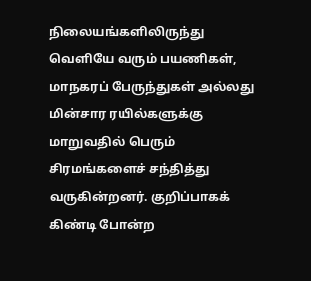நிலையங்களிலிருந்து வெளியே வரும் பயணிகள், மாநகரப் பேருந்துகள் அல்லது மின்சார ரயில்களுக்கு மாறுவதில் பெரும் சிரமங்களைச் சந்தித்து வருகின்றனர். குறிப்பாகக் கிண்டி போன்ற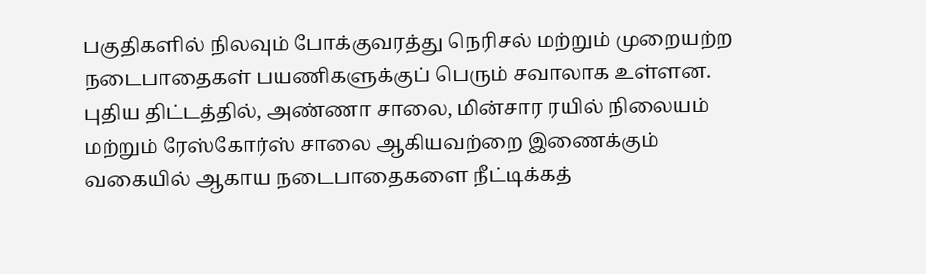பகுதிகளில் நிலவும் போக்குவரத்து நெரிசல் மற்றும் முறையற்ற நடைபாதைகள் பயணிகளுக்குப் பெரும் சவாலாக உள்ளன. புதிய திட்டத்தில், அண்ணா சாலை, மின்சார ரயில் நிலையம் மற்றும் ரேஸ்கோர்ஸ் சாலை ஆகியவற்றை இணைக்கும் வகையில் ஆகாய நடைபாதைகளை நீட்டிக்கத்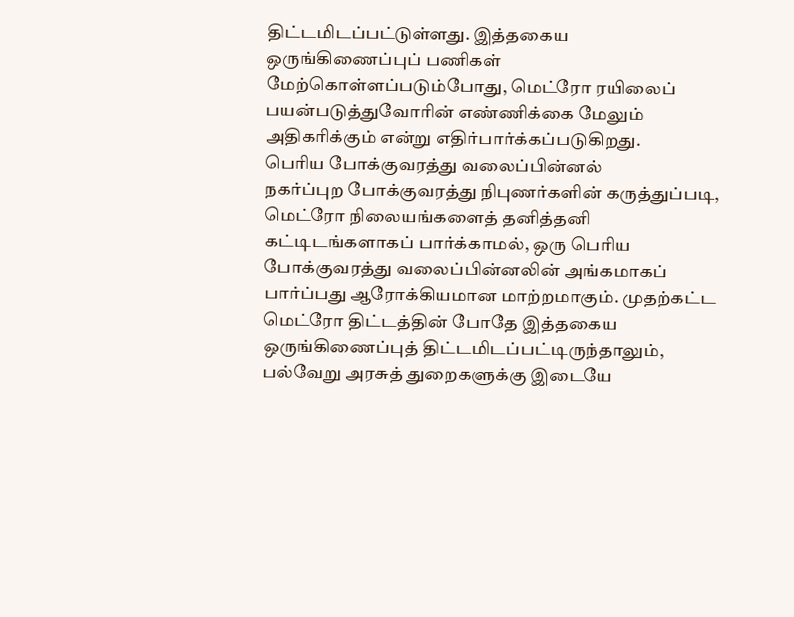திட்டமிடப்பட்டுள்ளது. இத்தகைய ஒருங்கிணைப்புப் பணிகள் மேற்கொள்ளப்படும்போது, மெட்ரோ ரயிலைப் பயன்படுத்துவோரின் எண்ணிக்கை மேலும் அதிகரிக்கும் என்று எதிர்பார்க்கப்படுகிறது.
பெரிய போக்குவரத்து வலைப்பின்னல்
நகர்ப்புற போக்குவரத்து நிபுணர்களின் கருத்துப்படி, மெட்ரோ நிலையங்களைத் தனித்தனி கட்டிடங்களாகப் பார்க்காமல், ஒரு பெரிய போக்குவரத்து வலைப்பின்னலின் அங்கமாகப் பார்ப்பது ஆரோக்கியமான மாற்றமாகும். முதற்கட்ட மெட்ரோ திட்டத்தின் போதே இத்தகைய ஒருங்கிணைப்புத் திட்டமிடப்பட்டிருந்தாலும், பல்வேறு அரசுத் துறைகளுக்கு இடையே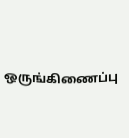ஒருங்கிணைப்பு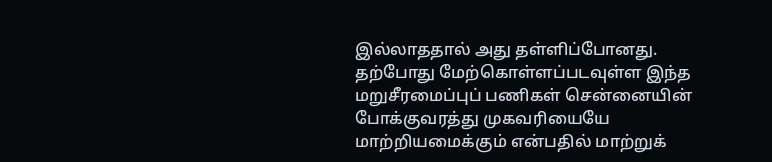இல்லாததால் அது தள்ளிப்போனது. தற்போது மேற்கொள்ளப்படவுள்ள இந்த மறுசீரமைப்புப் பணிகள் சென்னையின் போக்குவரத்து முகவரியையே மாற்றியமைக்கும் என்பதில் மாற்றுக்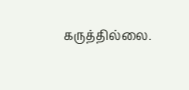கருத்தில்லை.